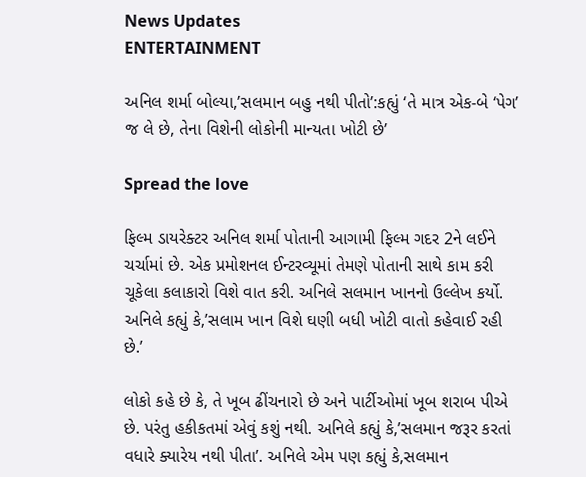News Updates
ENTERTAINMENT

અનિલ શર્મા બોલ્યા,’સલમાન બહુ નથી પીતો’:કહ્યું ‘તે માત્ર એક-બે ‘પેગ’ જ લે છે, તેના વિશેની લોકોની માન્યતા ખોટી છે’

Spread the love

ફિલ્મ ડાયરેક્ટર અનિલ શર્મા પોતાની આગામી ફિલ્મ ગદર 2ને લઈને ચર્ચામાં છે. એક પ્રમોશનલ ઈન્ટરવ્યૂમાં તેમણે પોતાની સાથે કામ કરી ચૂકેલા કલાકારો વિશે વાત કરી. અનિલે સલમાન ખાનનો ઉલ્લેખ કર્યો. અનિલે કહ્યું કે,’સલામ ખાન વિશે ઘણી બધી ખોટી વાતો કહેવાઈ રહી છે.’

લોકો કહે છે કે, તે ખૂબ ઢીંચનારો છે અને પાર્ટીઓમાં ખૂબ શરાબ પીએ છે. પરંતુ હકીકતમાં એવું કશું નથી. અનિલે કહ્યું કે,’સલમાન જરૂર કરતાં વધારે ક્યારેય નથી પીતા’. અનિલે એમ પણ કહ્યું કે,સલમાન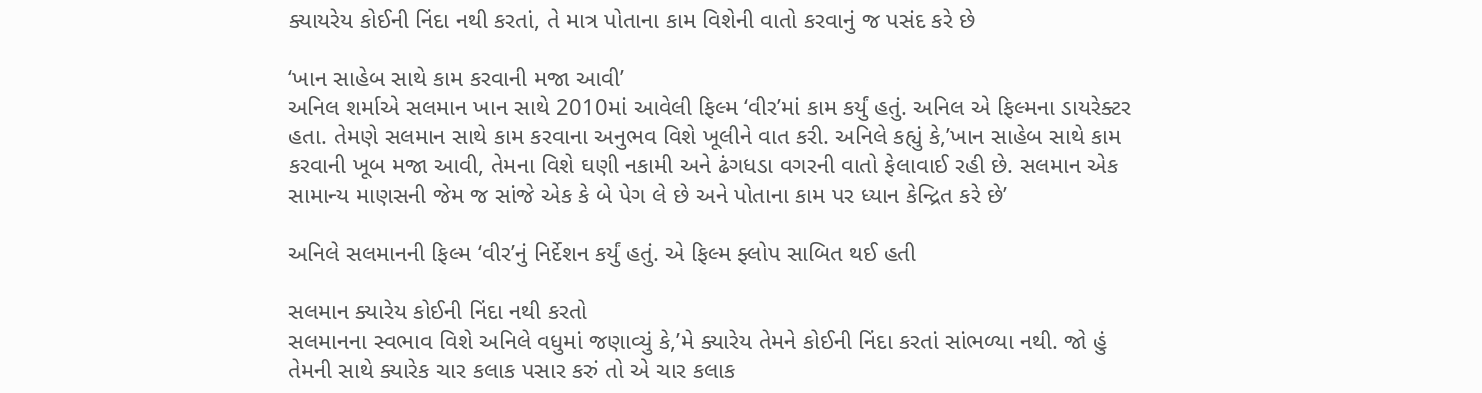ક્યાયરેય કોઈની નિંદા નથી કરતાં, તે માત્ર પોતાના કામ વિશેની વાતો કરવાનું જ પસંદ કરે છે

‘ખાન સાહેબ સાથે કામ કરવાની મજા આવી’
અનિલ શર્માએ સલમાન ખાન સાથે 2010માં આવેલી ફિલ્મ ‘વીર’માં કામ કર્યું હતું. અનિલ એ ફિલ્મના ડાયરેક્ટર હતા. તેમણે સલમાન સાથે કામ કરવાના અનુભવ વિશે ખૂલીને વાત કરી. અનિલે કહ્યું કે,’ખાન સાહેબ સાથે કામ કરવાની ખૂબ મજા આવી, તેમના વિશે ઘણી નકામી અને ઢંગધડા વગરની વાતો ફેલાવાઈ રહી છે. સલમાન એક સામાન્ય માણસની જેમ જ સાંજે એક કે બે પેગ લે છે અને પોતાના કામ પર ધ્યાન કેન્દ્રિત કરે છે’

અનિલે સલમાનની ફિલ્મ ‘વીર’નું નિર્દેશન કર્યું હતું. એ ફિલ્મ ફ્લોપ સાબિત થઈ હતી

સલમાન ક્યારેય કોઈની નિંદા નથી કરતો
સલમાનના સ્વભાવ વિશે અનિલે વધુમાં જણાવ્યું કે,’મે ક્યારેય તેમને કોઈની નિંદા કરતાં સાંભળ્યા નથી. જો હું તેમની સાથે ક્યારેક ચાર કલાક પસાર કરું તો એ ચાર કલાક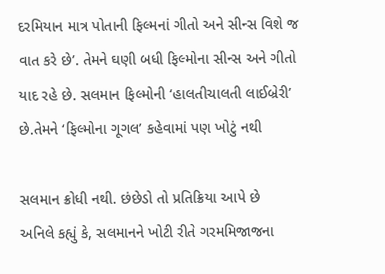દરમિયાન માત્ર પોતાની ફિલ્મનાં ગીતો અને સીન્સ વિશે જ વાત કરે છે’. તેમને ઘણી બધી ફિલ્મોના સીન્સ અને ગીતો યાદ રહે છે. સલમાન ફિલ્મોની ‘હાલતીચાલતી લાઈબ્રેરી’ છે.તેમને ‘ફિલ્મોના ગૂગલ’ કહેવામાં પણ ખોટું નથી

સલમાન ક્રોધી નથી. છંછેડો તો પ્રતિક્રિયા આપે છે
અનિલે કહ્યું કે, સલમાનને ખોટી રીતે ગરમમિજાજના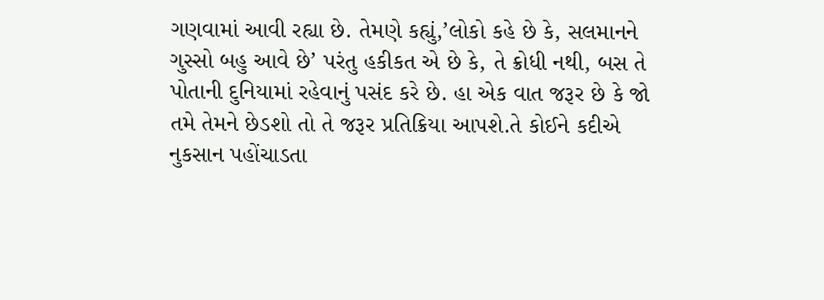ગણવામાં આવી રહ્યા છે. તેમણે કહ્યું,’લોકો કહે છે કે, સલમાનને ગુસ્સો બહુ આવે છે’ પરંતુ હકીકત એ છે કે, તે ક્રોધી નથી, બસ તે પોતાની દુનિયામાં રહેવાનું પસંદ કરે છે. હા એક વાત જરૂર છે કે જો તમે તેમને છેડશો તો તે જરૂર પ્રતિક્રિયા આપશે.તે કોઈને કદીએ નુકસાન પહોંચાડતા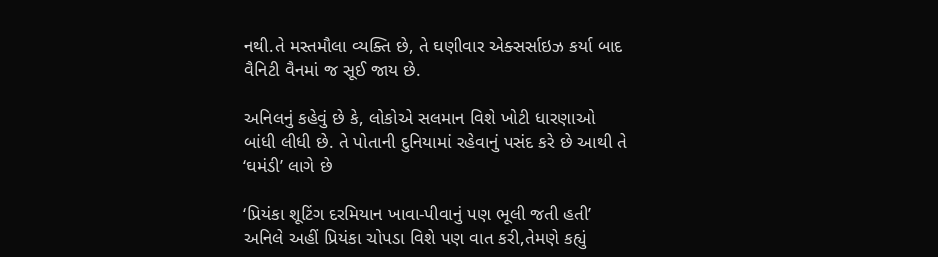નથી.તે મસ્તમૌલા વ્યક્તિ છે, તે ઘણીવાર એક્સર્સાઇઝ કર્યા બાદ વૈનિટી વૈનમાં જ સૂઈ જાય છે.

અનિલનું કહેવું છે કે, લોકોએ સલમાન વિશે ખોટી ધારણાઓ બાંધી લીધી છે. તે પોતાની દુનિયામાં રહેવાનું પસંદ કરે છે આથી તે ‘ઘમંડી’ લાગે છે

‘પ્રિયંકા શૂટિંગ દરમિયાન ખાવા-પીવાનું પણ ભૂલી જતી હતી’
અનિલે અહીં પ્રિયંકા ચોપડા વિશે પણ વાત કરી,તેમણે કહ્યું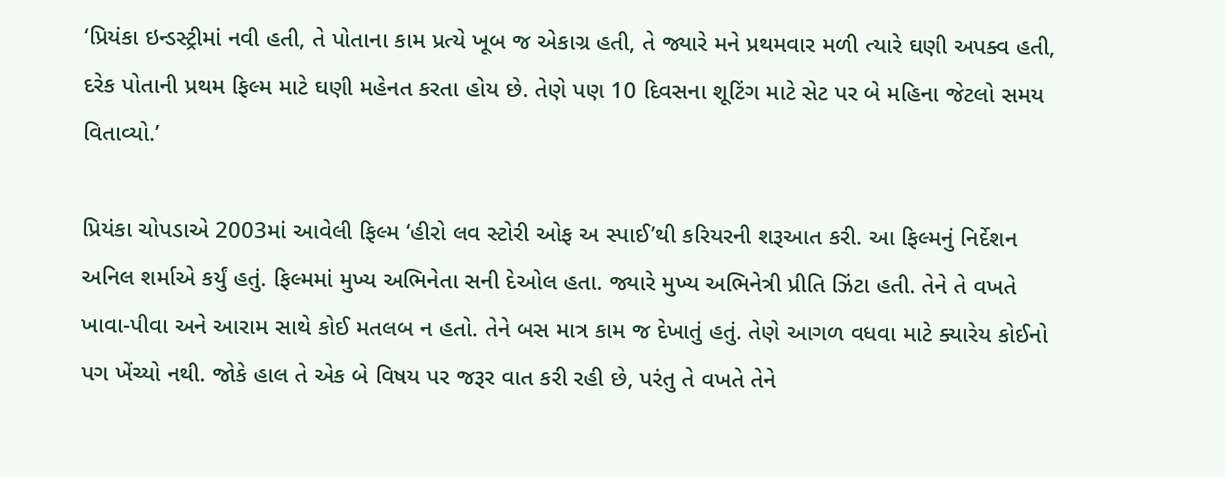‘પ્રિયંકા ઇન્ડસ્ટ્રીમાં નવી હતી, તે પોતાના કામ પ્રત્યે ખૂબ જ એકાગ્ર હતી, તે જ્યારે મને પ્રથમવાર મળી ત્યારે ઘણી અપક્વ હતી, દરેક પોતાની પ્રથમ ફિલ્મ માટે ઘણી મહેનત કરતા હોય છે. તેણે પણ 10 દિવસના શૂટિંગ માટે સેટ પર બે મહિના જેટલો સમય વિતાવ્યો.’

પ્રિયંકા ચોપડાએ 2003માં આવેલી ફિલ્મ ‘હીરો લવ સ્ટોરી ઓફ અ સ્પાઈ’થી કરિયરની શરૂઆત કરી. આ ફિલ્મનું નિર્દેશન અનિલ શર્માએ કર્યું હતું. ફિલ્મમાં મુખ્ય અભિનેતા સની દેઓલ હતા. જ્યારે મુખ્ય અભિનેત્રી પ્રીતિ ઝિંટા હતી. તેને તે વખતે ખાવા-પીવા અને આરામ સાથે કોઈ મતલબ ન હતો. તેને બસ માત્ર કામ જ દેખાતું હતું. તેણે આગળ વધવા માટે ક્યારેય કોઈનો પગ ખેંચ્યો નથી. જોકે હાલ તે એક બે વિષય પર જરૂર વાત કરી રહી છે, પરંતુ તે વખતે તેને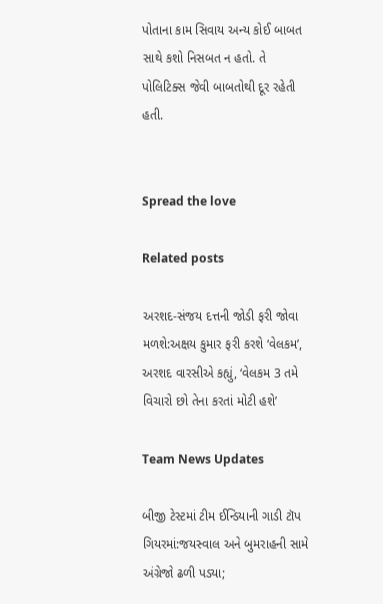પોતાના કામ સિવાય અન્ય કોઈ બાબત સાથે કશો નિસબત ન હતો. તે પોલિટિક્સ જેવી બાબતોથી દૂર રહેતી હતી.


Spread the love

Related posts

અરશદ-સંજય દત્તની જોડી ફરી જોવા મળશે:અક્ષય કુમાર ફરી કરશે ‘વેલકમ’, અરશદ વારસીએ કહ્યું, ‘વેલકમ 3 તમે વિચારો છો તેના કરતાં મોટી હશે’

Team News Updates

બીજી ટેસ્ટમાં ટીમ ઈન્ડિયાની ગાડી ટૉપ ગિયરમાં:જયસ્વાલ અને બુમરાહની સામે અંગ્રેજો ઢળી પડ્યા;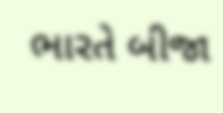ભારતે બીજા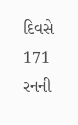દિવસે 171 રનની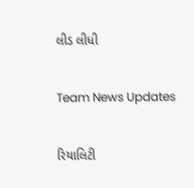લીડ લીધી

Team News Updates

રિયાલિટી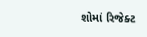શોમાં રિજેક્ટ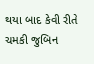થયા બાદ કેવી રીતે ચમકી જુબિન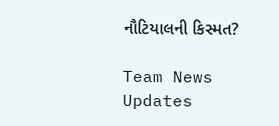નૌટિયાલની કિસ્મત?

Team News Updates